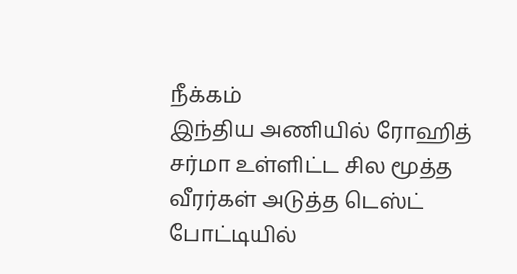நீக்கம்
இந்திய அணியில் ரோஹித் சர்மா உள்ளிட்ட சில மூத்த வீரர்கள் அடுத்த டெஸ்ட் போட்டியில்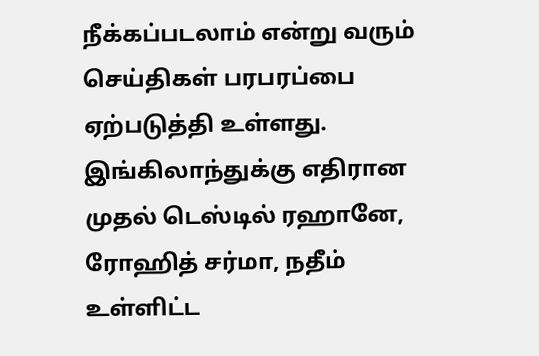நீக்கப்படலாம் என்று வரும் செய்திகள் பரபரப்பை ஏற்படுத்தி உள்ளது. இங்கிலாந்துக்கு எதிரான முதல் டெஸ்டில் ரஹானே, ரோஹித் சர்மா, நதீம் உள்ளிட்ட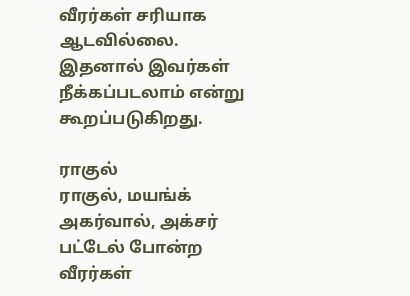வீரர்கள் சரியாக ஆடவில்லை. இதனால் இவர்கள் நீக்கப்படலாம் என்று கூறப்படுகிறது.

ராகுல்
ராகுல், மயங்க் அகர்வால், அக்சர் பட்டேல் போன்ற வீரர்கள்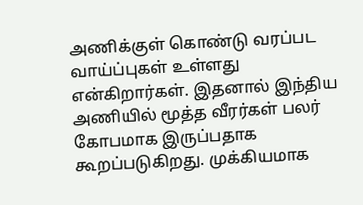அணிக்குள் கொண்டு வரப்பட வாய்ப்புகள் உள்ளது என்கிறார்கள். இதனால் இந்திய அணியில் மூத்த வீரர்கள் பலர் கோபமாக இருப்பதாக கூறப்படுகிறது. முக்கியமாக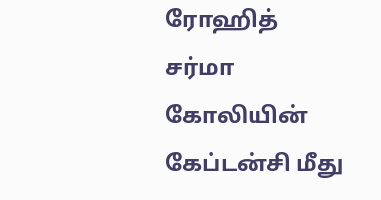ரோஹித் சர்மா கோலியின் கேப்டன்சி மீது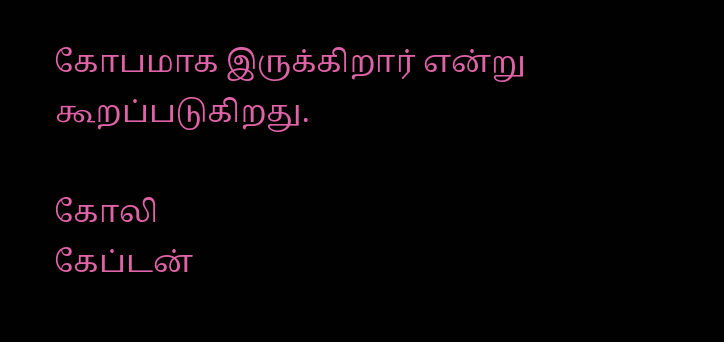கோபமாக இருக்கிறார் என்று கூறப்படுகிறது.

கோலி
கேப்டன்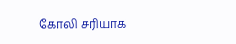கோலி சரியாக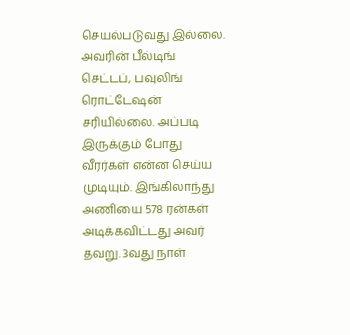செயல்படுவது இல்லை. அவரின் பீல்டிங் செட்டப், பவுலிங் ரொட்டேஷன் சரியில்லை. அப்படி இருக்கும் போது வீரர்கள் என்ன செய்ய முடியும். இங்கிலாந்து அணியை 578 ரன்கள் அடிக்கவிட்டது அவர் தவறு. 3வது நாள்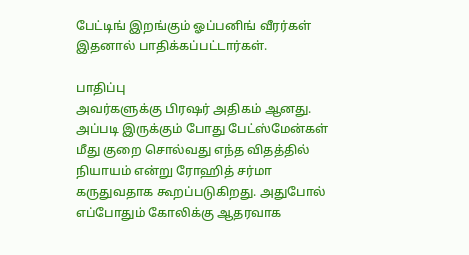பேட்டிங் இறங்கும் ஓப்பனிங் வீரர்கள் இதனால் பாதிக்கப்பட்டார்கள்.

பாதிப்பு
அவர்களுக்கு பிரஷர் அதிகம் ஆனது. அப்படி இருக்கும் போது பேட்ஸ்மேன்கள் மீது குறை சொல்வது எந்த விதத்தில் நியாயம் என்று ரோஹித் சர்மா கருதுவதாக கூறப்படுகிறது. அதுபோல் எப்போதும் கோலிக்கு ஆதரவாக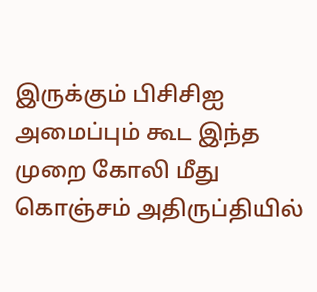இருக்கும் பிசிசிஐ அமைப்பும் கூட இந்த முறை கோலி மீது கொஞ்சம் அதிருப்தியில்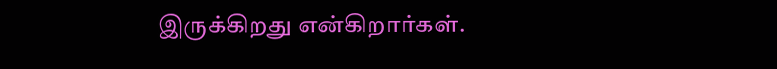இருக்கிறது என்கிறார்கள்.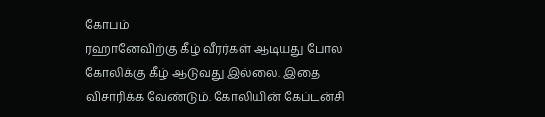கோபம்
ரஹானேவிற்கு கீழ் வீரர்கள் ஆடியது போல கோலிக்கு கீழ் ஆடுவது இல்லை. இதை விசாரிக்க வேண்டும். கோலியின் கேப்டன்சி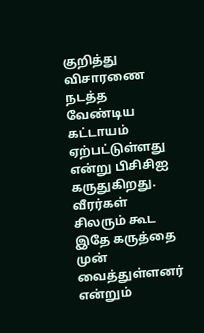குறித்து விசாரணை நடத்த வேண்டிய கட்டாயம் ஏற்பட்டுள்ளது என்று பிசிசிஐ கருதுகிறது. வீரர்கள் சிலரும் கூட இதே கருத்தை முன் வைத்துள்ளனர் என்றும்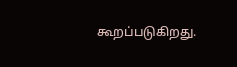கூறப்படுகிறது.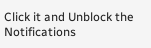Click it and Unblock the Notifications